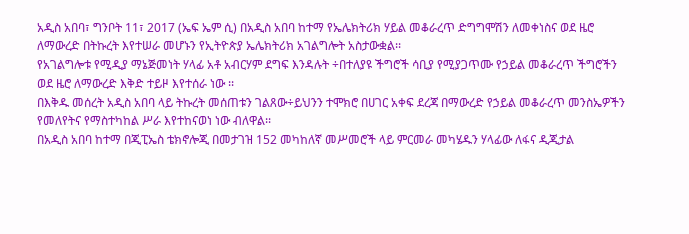አዲስ አበባ፣ ግንቦት 11፣ 2017 (ኤፍ ኤም ሲ) በአዲስ አበባ ከተማ የኤሌክትሪክ ሃይል መቆራረጥ ድግግሞሽን ለመቀነስና ወደ ዜሮ ለማውረድ በትኩረት እየተሠራ መሆኑን የኢትዮጵያ ኤሌክትሪክ አገልግሎት አስታውቋል፡፡
የአገልግሎቱ የሚዲያ ማኔጅመነት ሃላፊ አቶ አብርሃም ደግፍ እንዳሉት ÷በተለያዩ ችግሮች ሳቢያ የሚያጋጥሙ የኃይል መቆራረጥ ችግሮችን ወደ ዜሮ ለማውረድ እቅድ ተይዞ እየተሰራ ነው ፡፡
በእቅዱ መሰረት አዲስ አበባ ላይ ትኩረት መሰጠቱን ገልጸው÷ይህንን ተሞክሮ በሀገር አቀፍ ደረጃ በማውረድ የኃይል መቆራረጥ መንስኤዎችን የመለየትና የማስተካከል ሥራ እየተከናወነ ነው ብለዋል፡፡
በአዲስ አበባ ከተማ በጂፒኤስ ቴክኖሎጂ በመታገዝ 152 መካከለኛ መሥመሮች ላይ ምርመራ መካሄዱን ሃላፊው ለፋና ዲጂታል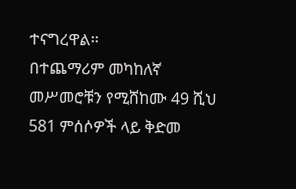ተናግረዋል፡፡
በተጨማሪም መካከለኛ መሥመሮቹን የሚሸከሙ 49 ሺህ 581 ምሰሶዎች ላይ ቅድመ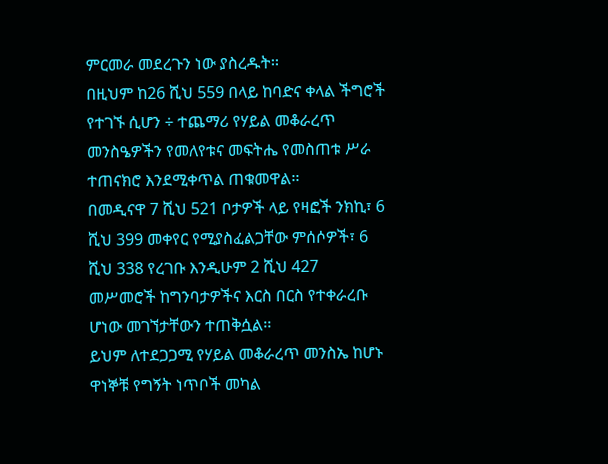ምርመራ መደረጉን ነው ያስረዱት፡፡
በዚህም ከ26 ሺህ 559 በላይ ከባድና ቀላል ችግሮች የተገኙ ሲሆን ÷ ተጨማሪ የሃይል መቆራረጥ መንስዔዎችን የመለየቱና መፍትሔ የመስጠቱ ሥራ ተጠናክሮ እንደሚቀጥል ጠቁመዋል፡፡
በመዲናዋ 7 ሺህ 521 ቦታዎች ላይ የዛፎች ንክኪ፣ 6 ሺህ 399 መቀየር የሚያስፈልጋቸው ምሰሶዎች፣ 6 ሺህ 338 የረገቡ እንዲሁም 2 ሺህ 427 መሥመሮች ከግንባታዎችና እርስ በርስ የተቀራረቡ ሆነው መገኘታቸውን ተጠቅሷል፡፡
ይህም ለተደጋጋሚ የሃይል መቆራረጥ መንስኤ ከሆኑ ዋነኞቹ የግኝት ነጥቦች መካል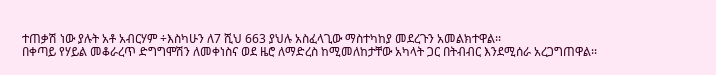ተጠቃሽ ነው ያሉት አቶ አብርሃም ÷እስካሁን ለ7 ሺህ 663 ያህሉ አስፈላጊው ማስተካከያ መደረጉን አመልክተዋል፡፡
በቀጣይ የሃይል መቆራረጥ ድግግሞሽን ለመቀነስና ወደ ዜሮ ለማድረስ ከሚመለከታቸው አካላት ጋር በትብብር እንደሚሰራ አረጋግጠዋል፡፡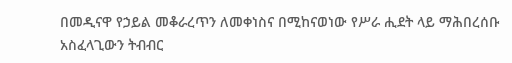በመዲናዋ የኃይል መቆራረጥን ለመቀነስና በሚከናወነው የሥራ ሒደት ላይ ማሕበረሰቡ አስፈላጊውን ትብብር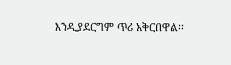እንዲያደርግም ጥሪ አቅርበዋል፡፡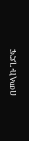በመላኩ ገድፍ